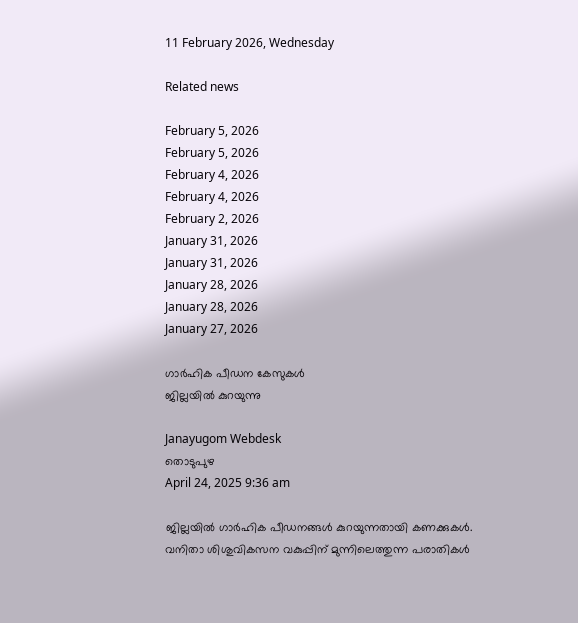11 February 2026, Wednesday

Related news

February 5, 2026
February 5, 2026
February 4, 2026
February 4, 2026
February 2, 2026
January 31, 2026
January 31, 2026
January 28, 2026
January 28, 2026
January 27, 2026

ഗാര്‍ഹിക പീഡന കേസുകൾ
ജില്ലയിൽ കുറയുന്നു

Janayugom Webdesk
തൊടുപുഴ
April 24, 2025 9:36 am

ജില്ലയില്‍ ഗാര്‍ഹിക പീഡനങ്ങള്‍ കുറയുന്നതായി കണക്കുകള്‍. വനിതാ ശിശുവികസന വകുപ്പിന് മുന്നിലെത്തുന്ന പരാതികള്‍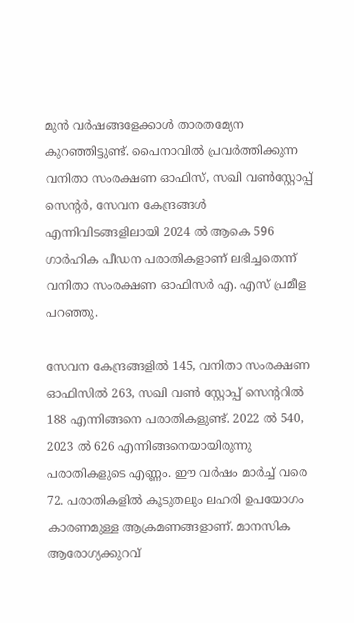മുന്‍ വര്‍ഷങ്ങളേക്കാള്‍ താരതമ്യേന കുറഞ്ഞിട്ടുണ്ട്. പൈനാവില്‍ പ്രവര്‍ത്തിക്കുന്ന വനിതാ സംരക്ഷണ ഓഫിസ്, സഖി വണ്‍സ്റ്റോപ്പ് സെന്റര്‍, സേവന കേന്ദ്രങ്ങള്‍ എന്നിവിടങ്ങളിലായി 2024 ല്‍ ആകെ 596 ഗാര്‍ഹിക പീഡന പരാതികളാണ് ലഭിച്ചതെന്ന് വനിതാ സംരക്ഷണ ഓഫിസര്‍ എ. എസ് പ്രമീള പറഞ്ഞു.

സേവന കേന്ദ്രങ്ങളില്‍ 145, വനിതാ സംരക്ഷണ ഓഫിസില്‍ 263, സഖി വണ്‍ സ്റ്റോപ്പ് സെന്ററില്‍ 188 എന്നിങ്ങനെ പരാതികളുണ്ട്. 2022 ല്‍ 540, 2023 ല്‍ 626 എന്നിങ്ങനെയായിരുന്നു പരാതികളുടെ എണ്ണം. ഈ വര്‍ഷം മാര്‍ച്ച് വരെ 72. പരാതികളില്‍ കൂടുതലും ലഹരി ഉപയോഗം കാരണമുള്ള ആക്രമണങ്ങളാണ്. മാനസിക ആരോഗ്യക്കുറവ്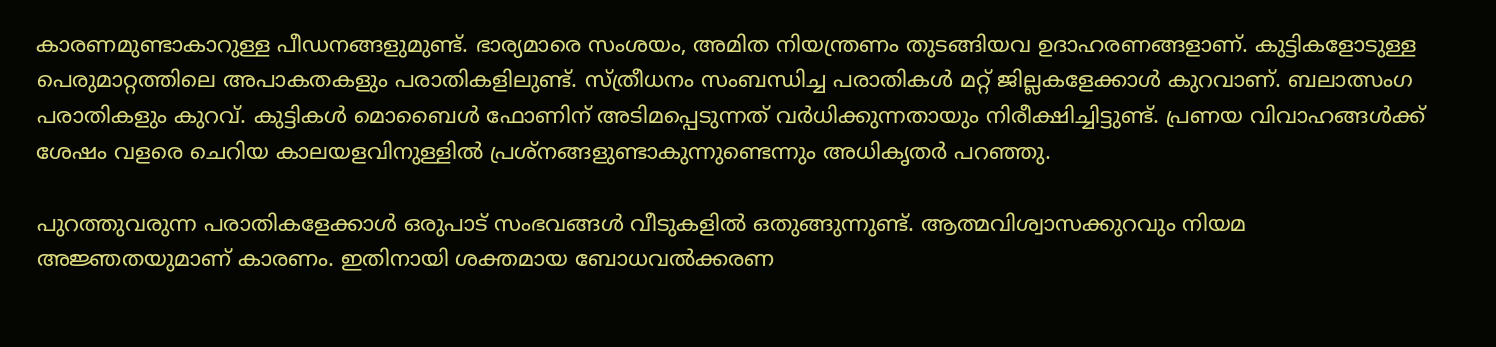കാരണമുണ്ടാകാറുള്ള പീഡനങ്ങളുമുണ്ട്. ഭാര്യമാരെ സംശയം, അമിത നിയന്ത്രണം തുടങ്ങിയവ ഉദാഹരണങ്ങളാണ്. കുട്ടികളോടുള്ള പെരുമാറ്റത്തിലെ അപാകതകളും പരാതികളിലുണ്ട്. സ്ത്രീധനം സംബന്ധിച്ച പരാതികള്‍ മറ്റ് ജില്ലകളേക്കാള്‍ കുറവാണ്. ബലാത്സംഗ പരാതികളും കുറവ്. കുട്ടികള്‍ മൊബൈള്‍ ഫോണിന് അടിമപ്പെടുന്നത് വര്‍ധിക്കുന്നതായും നിരീക്ഷിച്ചിട്ടുണ്ട്. പ്രണയ വിവാഹങ്ങള്‍ക്ക് ശേഷം വളരെ ചെറിയ കാലയളവിനുള്ളില്‍ പ്രശ്നങ്ങളുണ്ടാകുന്നുണ്ടെന്നും അധികൃതര്‍ പറഞ്ഞു.

പുറത്തുവരുന്ന പരാതികളേക്കാള്‍ ഒരുപാട് സംഭവങ്ങള്‍ വീടുകളില്‍ ഒതുങ്ങുന്നുണ്ട്. ആത്മവിശ്വാസക്കുറവും നിയമ അജ്ഞതയുമാണ് കാരണം. ഇതിനായി ശക്തമായ ബോധവല്‍ക്കരണ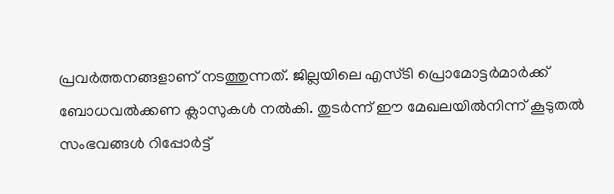പ്രവര്‍ത്തനങ്ങളാണ് നടത്തുന്നത്. ജില്ലയിലെ എസ്ടി പ്രൊമോട്ടര്‍മാര്‍ക്ക് ബോധവല്‍ക്കണ ക്ലാസുകള്‍ നല്‍കി. തുടര്‍ന്ന് ഈ മേഖലയില്‍നിന്ന് കൂടുതല്‍ സംഭവങ്ങള്‍ റിപ്പോര്‍ട്ട്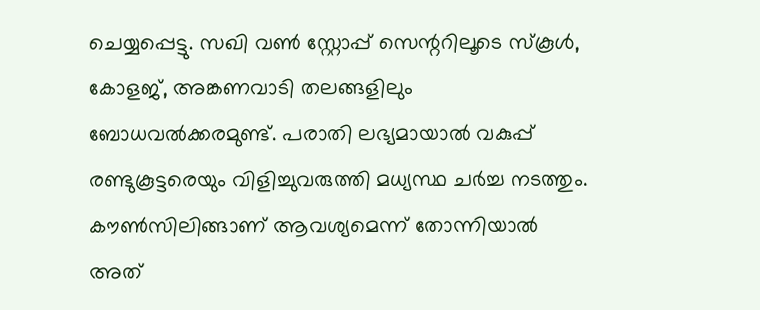ചെയ്യപ്പെട്ടു. സഖി വണ്‍ സ്റ്റോപ്പ് സെന്ററിലൂടെ സ്കൂള്‍, കോളജ്, അങ്കണവാടി തലങ്ങളിലും ബോധവല്‍ക്കരമുണ്ട്. പരാതി ലഭ്യമായാല്‍ വകുപ്പ് രണ്ടുകൂട്ടരെയും വിളിച്ചുവരുത്തി മധ്യസ്ഥ ചര്‍ച്ച നടത്തും. കൗണ്‍സിലിങ്ങാണ് ആവശ്യമെന്ന് തോന്നിയാല്‍ അത്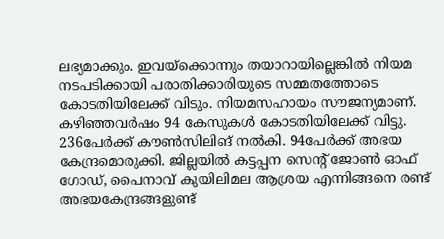ലഭ്യമാക്കും. ഇവയ്ക്കൊന്നും തയാറായില്ലെങ്കില്‍ നിയമ നടപടിക്കായി പരാതിക്കാരിയുടെ സമ്മതത്തോടെ കോടതിയിലേക്ക് വിടും. നിയമസഹായം സൗജന്യമാണ്. കഴിഞ്ഞവര്‍ഷം 94 കേസുകള്‍ കോടതിയിലേക്ക് വിട്ടു. 236പേര്‍ക്ക് കൗണ്‍സിലിങ് നല്‍കി. 94പേര്‍ക്ക് അഭയ കേന്ദ്രമൊരുക്കി. ജില്ലയില്‍ കട്ടപ്പന സെന്റ് ജോണ്‍ ഓഫ് ഗോഡ്, പൈനാവ് കുയിലിമല ആശ്രയ എന്നിങ്ങനെ രണ്ട് അഭയകേന്ദ്രങ്ങളുണ്ട്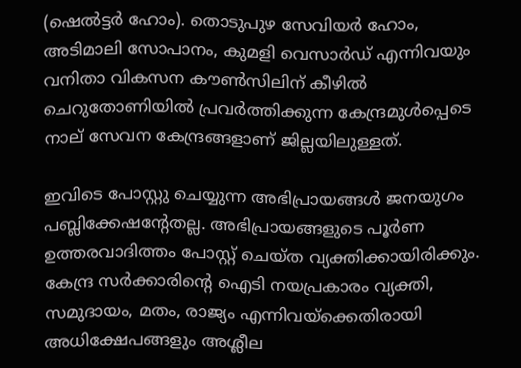(ഷെല്‍ട്ടര്‍ ഹോം). തൊടുപുഴ സേവിയര്‍ ഹോം, അടിമാലി സോപാനം, കുമളി വെസാര്‍ഡ് എന്നിവയും വനിതാ വികസന കൗണ്‍സിലിന് കീഴില്‍ ചെറുതോണിയില്‍ പ്രവര്‍ത്തിക്കുന്ന കേന്ദ്രമുള്‍പ്പെടെ നാല് സേവന കേന്ദ്രങ്ങളാണ് ജില്ലയിലുള്ളത്.

ഇവിടെ പോസ്റ്റു ചെയ്യുന്ന അഭിപ്രായങ്ങള്‍ ജനയുഗം പബ്ലിക്കേഷന്റേതല്ല. അഭിപ്രായങ്ങളുടെ പൂര്‍ണ ഉത്തരവാദിത്തം പോസ്റ്റ് ചെയ്ത വ്യക്തിക്കായിരിക്കും. കേന്ദ്ര സര്‍ക്കാരിന്റെ ഐടി നയപ്രകാരം വ്യക്തി, സമുദായം, മതം, രാജ്യം എന്നിവയ്‌ക്കെതിരായി അധിക്ഷേപങ്ങളും അശ്ലീല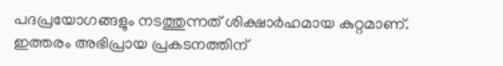പദപ്രയോഗങ്ങളും നടത്തുന്നത് ശിക്ഷാര്‍ഹമായ കുറ്റമാണ്. ഇത്തരം അഭിപ്രായ പ്രകടനത്തിന്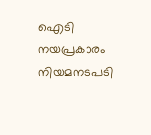ഐടി നയപ്രകാരം നിയമനടപടി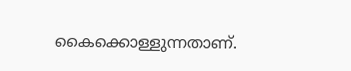കൈക്കൊള്ളുന്നതാണ്.